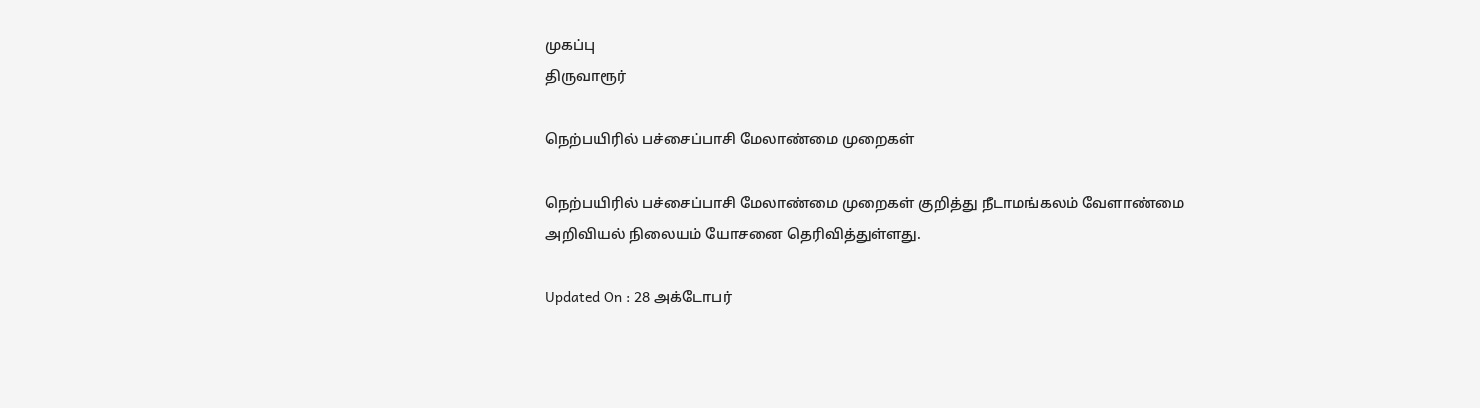முகப்பு
திருவாரூர்

நெற்பயிரில் பச்சைப்பாசி மேலாண்மை முறைகள்

நெற்பயிரில் பச்சைப்பாசி மேலாண்மை முறைகள் குறித்து நீடாமங்கலம் வேளாண்மை அறிவியல் நிலையம் யோசனை தெரிவித்துள்ளது.

Updated On : 28 அக்டோபர்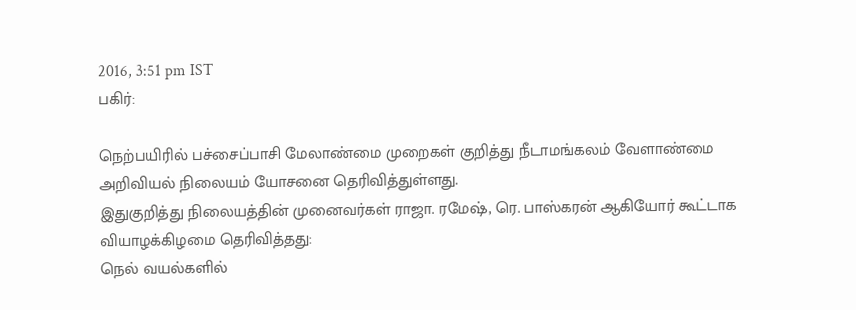2016, 3:51 pm IST
பகிர்:

நெற்பயிரில் பச்சைப்பாசி மேலாண்மை முறைகள் குறித்து நீடாமங்கலம் வேளாண்மை அறிவியல் நிலையம் யோசனை தெரிவித்துள்ளது.
இதுகுறித்து நிலையத்தின் முனைவர்கள் ராஜா. ரமேஷ், ரெ. பாஸ்கரன் ஆகியோர் கூட்டாக  வியாழக்கிழமை தெரிவித்தது:
நெல் வயல்களில்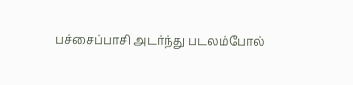பச்சைப்பாசி அடர்ந்து படலம்போல்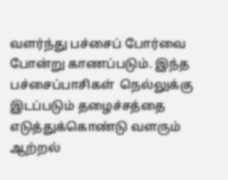வளர்ந்து பச்சைப் போர்வை போன்று காணப்படும். இந்த பச்சைப்பாசிகள்  நெல்லுக்கு இடப்படும் தழைச்சத்தை எடுத்துக்கொண்டு வளரும் ஆற்றல்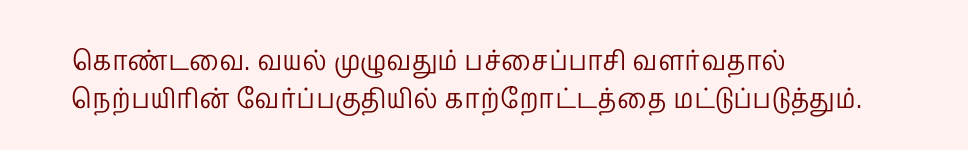கொண்டவை. வயல் முழுவதும் பச்சைப்பாசி வளர்வதால் நெற்பயிரின் வேர்ப்பகுதியில் காற்றோட்டத்தை மட்டுப்படுத்தும்.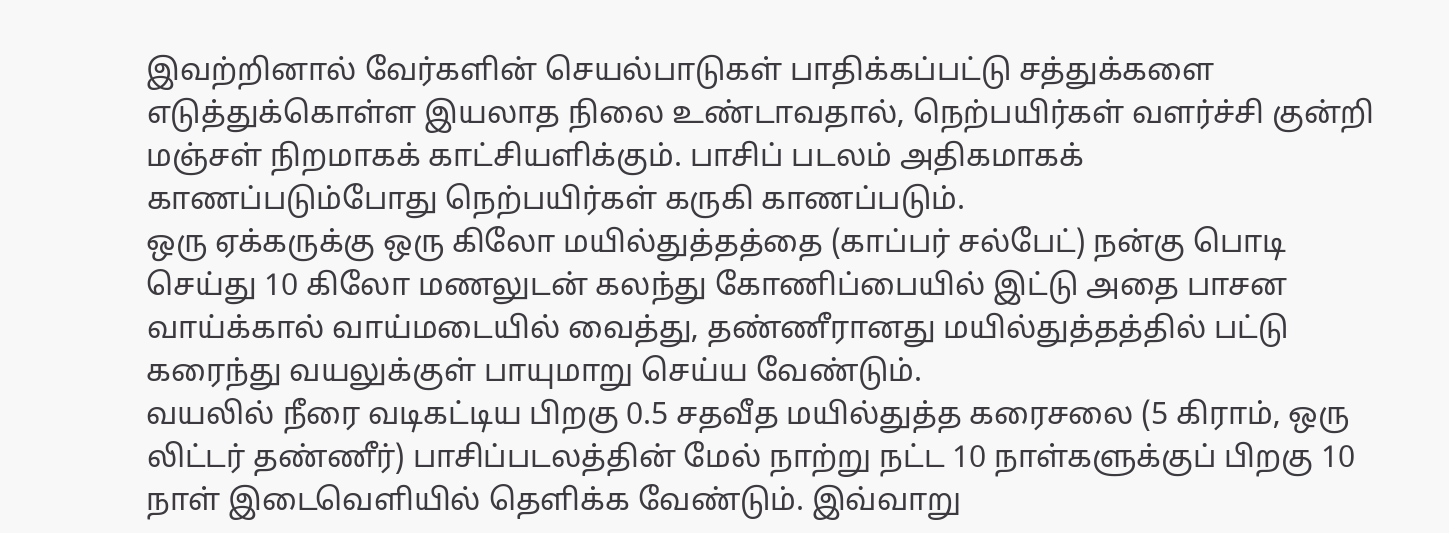இவற்றினால் வேர்களின் செயல்பாடுகள் பாதிக்கப்பட்டு சத்துக்களை எடுத்துக்கொள்ள இயலாத நிலை உண்டாவதால், நெற்பயிர்கள் வளர்ச்சி குன்றி மஞ்சள் நிறமாகக் காட்சியளிக்கும். பாசிப் படலம் அதிகமாகக் காணப்படும்போது நெற்பயிர்கள் கருகி காணப்படும்.
ஒரு ஏக்கருக்கு ஒரு கிலோ மயில்துத்தத்தை (காப்பர் சல்பேட்) நன்கு பொடி செய்து 10 கிலோ மணலுடன் கலந்து கோணிப்பையில் இட்டு அதை பாசன வாய்க்கால் வாய்மடையில் வைத்து, தண்ணீரானது மயில்துத்தத்தில் பட்டு கரைந்து வயலுக்குள் பாயுமாறு செய்ய வேண்டும்.
வயலில் நீரை வடிகட்டிய பிறகு 0.5 சதவீத மயில்துத்த கரைசலை (5 கிராம், ஒரு லிட்டர் தண்ணீர்) பாசிப்படலத்தின் மேல் நாற்று நட்ட 10 நாள்களுக்குப் பிறகு 10 நாள் இடைவெளியில் தெளிக்க வேண்டும். இவ்வாறு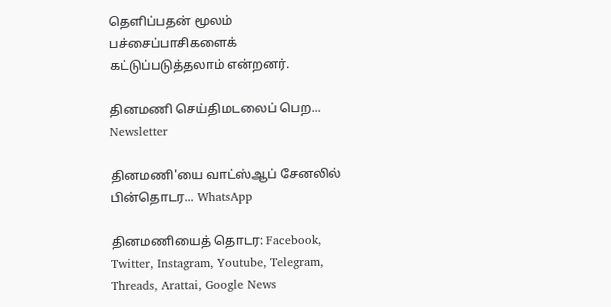தெளிப்பதன் மூலம் பச்சைப்பாசிகளைக் கட்டுப்படுத்தலாம் என்றனர்.

தினமணி செய்திமடலைப் பெற... Newsletter

தினமணி'யை வாட்ஸ்ஆப் சேனலில் பின்தொடர... WhatsApp

தினமணியைத் தொடர: Facebook, Twitter, Instagram, Youtube, Telegram, Threads, Arattai, Google News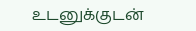உடனுக்குடன்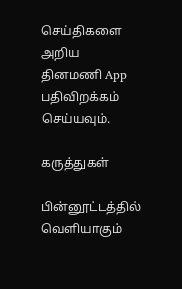செய்திகளை அறிய தினமணி App பதிவிறக்கம் செய்யவும்.

கருத்துகள்

பின்னூட்டத்தில் வெளியாகும்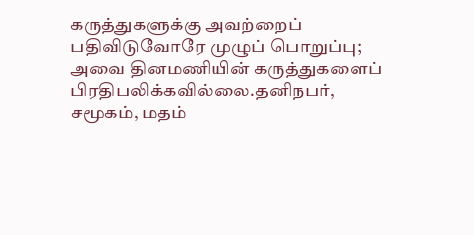கருத்துகளுக்கு அவற்றைப் பதிவிடுவோரே முழுப் பொறுப்பு; அவை தினமணியின் கருத்துகளைப் பிரதிபலிக்கவில்லை.தனிநபர், சமூகம், மதம்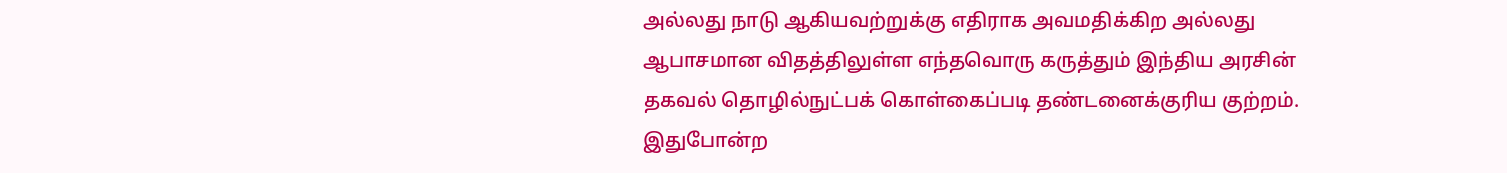அல்லது நாடு ஆகியவற்றுக்கு எதிராக அவமதிக்கிற அல்லது ஆபாசமான விதத்திலுள்ள எந்தவொரு கருத்தும் இந்திய அரசின் தகவல் தொழில்நுட்பக் கொள்கைப்படி தண்டனைக்குரிய குற்றம். இதுபோன்ற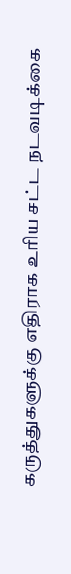கருத்துகளுக்கு எதிராக உரிய சட்ட நடவடிக்கை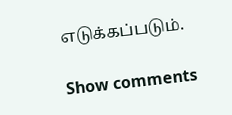எடுக்கப்படும்.

Show comments